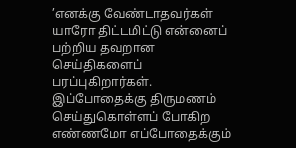’எனக்கு வேண்டாதவர்கள் யாரோ திட்டமிட்டு என்னைப் பற்றிய தவறான செய்திகளைப் பரப்புகிறார்கள்.  இப்போதைக்கு திருமணம் செய்துகொள்ளப் போகிற எண்ணமோ எப்போதைக்கும்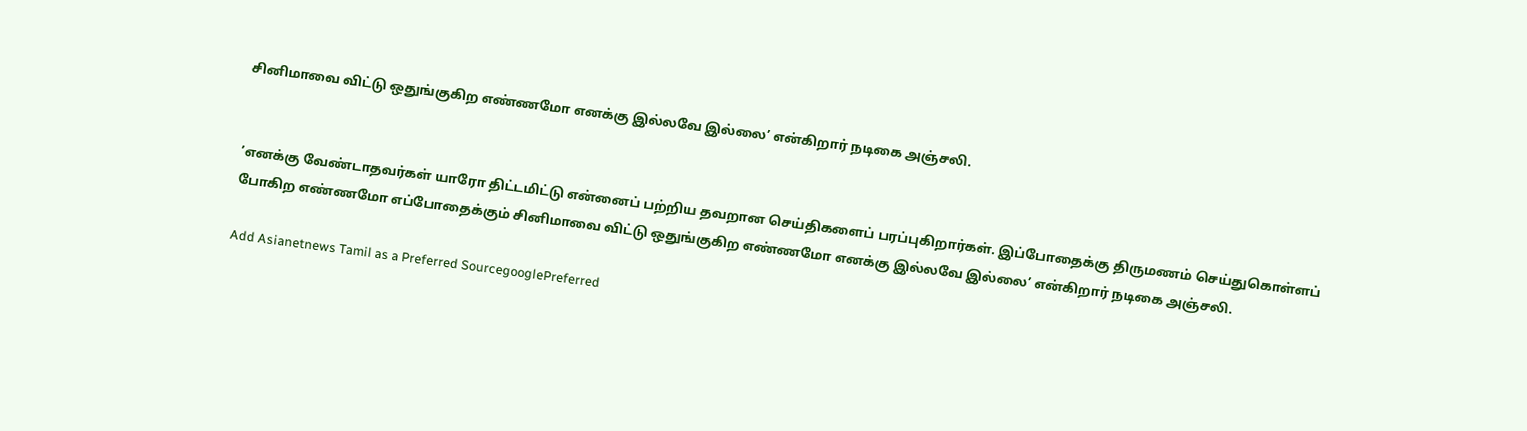சினிமாவை விட்டு ஒதுங்குகிற எண்ணமோ எனக்கு இல்லவே இல்லை’ என்கிறார் நடிகை அஞ்சலி.


’எனக்கு வேண்டாதவர்கள் யாரோ திட்டமிட்டு என்னைப் பற்றிய தவறான செய்திகளைப் பரப்புகிறார்கள். இப்போதைக்கு திருமணம் செய்துகொள்ளப் போகிற எண்ணமோ எப்போதைக்கும் சினிமாவை விட்டு ஒதுங்குகிற எண்ணமோ எனக்கு இல்லவே இல்லை’ என்கிறார் நடிகை அஞ்சலி.

Add Asianetnews Tamil as a Preferred SourcegooglePreferred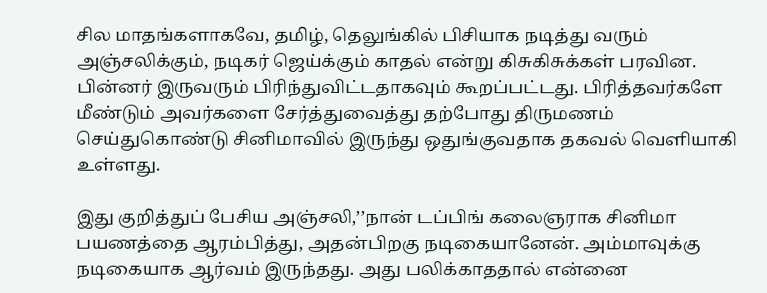சில மாதங்களாகவே, தமிழ், தெலுங்கில் பிசியாக நடித்து வரும் அஞ்சலிக்கும், நடிகர் ஜெய்க்கும் காதல் என்று கிசுகிசுக்கள் பரவின. பின்னர் இருவரும் பிரிந்துவிட்டதாகவும் கூறப்பட்டது. பிரித்தவர்களே மீண்டும் அவர்களை சேர்த்துவைத்து தற்போது திருமணம் செய்துகொண்டு சினிமாவில் இருந்து ஒதுங்குவதாக தகவல் வெளியாகி உள்ளது.

இது குறித்துப் பேசிய அஞ்சலி,’’நான் டப்பிங் கலைஞராக சினிமா பயணத்தை ஆரம்பித்து, அதன்பிறகு நடிகையானேன். அம்மாவுக்கு நடிகையாக ஆர்வம் இருந்தது. அது பலிக்காததால் என்னை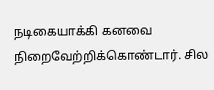நடிகையாக்கி கனவை நிறைவேற்றிக்கொண்டார். சில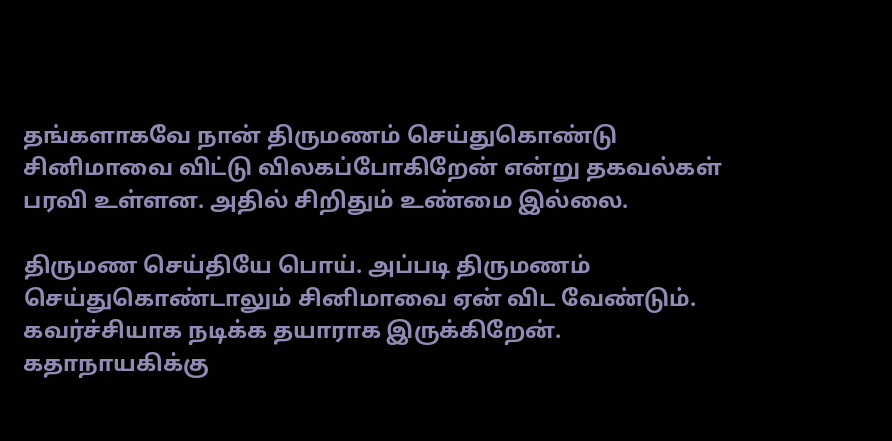தங்களாகவே நான் திருமணம் செய்துகொண்டு சினிமாவை விட்டு விலகப்போகிறேன் என்று தகவல்கள் பரவி உள்ளன. அதில் சிறிதும் உண்மை இல்லை.

திருமண செய்தியே பொய். அப்படி திருமணம் செய்துகொண்டாலும் சினிமாவை ஏன் விட வேண்டும். கவர்ச்சியாக நடிக்க தயாராக இருக்கிறேன். கதாநாயகிக்கு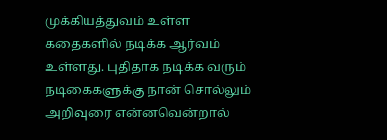முக்கியத்துவம் உள்ள கதைகளில் நடிக்க ஆர்வம் உள்ளது. புதிதாக நடிக்க வரும் நடிகைகளுக்கு நான் சொல்லும் அறிவுரை என்னவென்றால்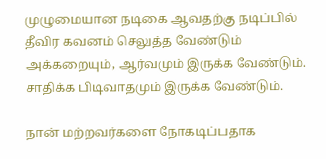முழுமையான நடிகை ஆவதற்கு நடிப்பில் தீவிர கவனம் செலுத்த வேண்டும் அக்கறையும், ஆர்வமும் இருக்க வேண்டும். சாதிக்க பிடிவாதமும் இருக்க வேண்டும்.

நான் மற்றவர்களை நோகடிப்பதாக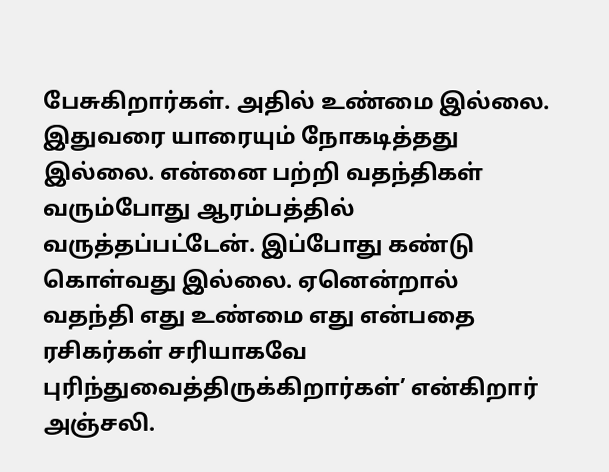பேசுகிறார்கள். அதில் உண்மை இல்லை. இதுவரை யாரையும் நோகடித்தது இல்லை. என்னை பற்றி வதந்திகள் வரும்போது ஆரம்பத்தில் வருத்தப்பட்டேன். இப்போது கண்டு கொள்வது இல்லை. ஏனென்றால் வதந்தி எது உண்மை எது என்பதை ரசிகர்கள் சரியாகவே புரிந்துவைத்திருக்கிறார்கள்’ என்கிறார் அஞ்சலி.